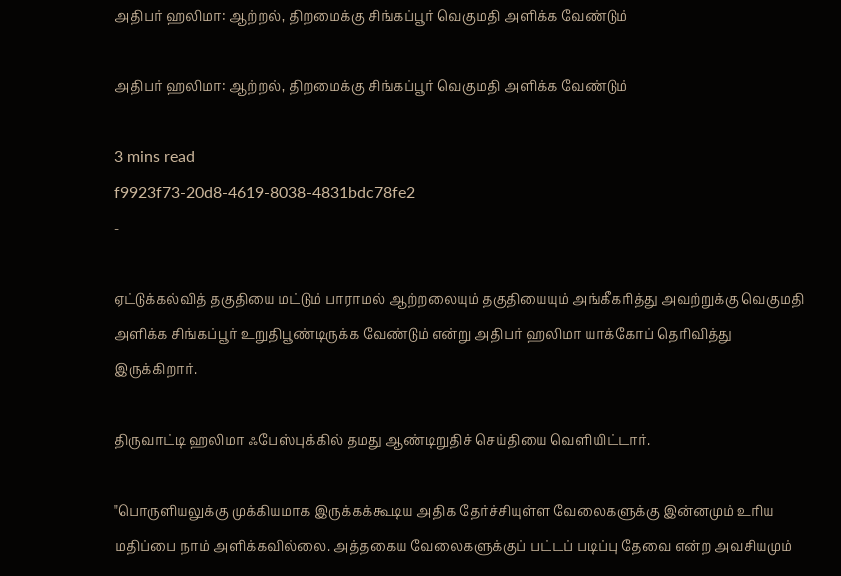அதிபர் ஹலிமா: ஆற்றல், திறமைக்கு சிங்கப்பூர் வெகுமதி அளிக்க வேண்டும்

அதிபர் ஹலிமா: ஆற்றல், திறமைக்கு சிங்கப்பூர் வெகுமதி அளிக்க வேண்டும்

3 mins read
f9923f73-20d8-4619-8038-4831bdc78fe2
-

ஏட்டுக்கல்வித் தகுதியை மட்டும் பாராமல் ஆற்றலையும் தகுதியையும் அங்கீகரித்து அவற்றுக்கு வெகுமதி அளிக்க சிங்கப்பூர் உறுதிபூண்டிருக்க வேண்டும் என்று அதிபர் ஹலிமா யாக்கோப் தெரிவித்து இருக்கிறார்.

திருவாட்டி ஹலிமா ஃபேஸ்புக்கில் தமது ஆண்டிறுதிச் செய்தியை வெளியிட்டார்.

"பொருளியலுக்கு முக்கியமாக இருக்கக்கூடிய அதிக தேர்ச்சியுள்ள வேலைகளுக்கு இன்னமும் உரிய மதிப்பை நாம் அளிக்கவில்லை. அத்தகைய வேலைகளுக்குப் பட்டப் படிப்பு தேவை என்ற அவசியமும்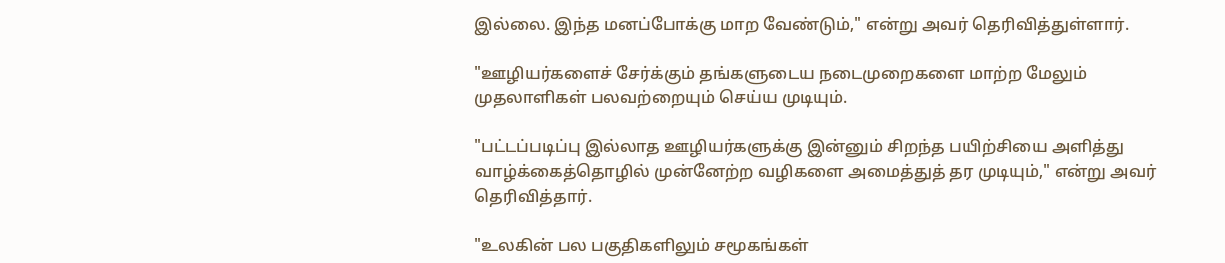இல்லை. இந்த மனப்போக்கு மாற வேண்டும்," என்று அவர் தெரிவித்துள்ளார்.

"ஊழியர்களைச் சேர்க்கும் தங்களுடைய நடைமுறைகளை மாற்ற மேலும் முதலாளிகள் பலவற்றையும் செய்ய முடியும்.

"பட்டப்படிப்பு இல்லாத ஊழியர்களுக்கு இன்னும் சிறந்த பயிற்சியை அளித்து வாழ்க்கைத்தொழில் முன்னேற்ற வழிகளை அமைத்துத் தர முடியும்," என்று அவர் தெரிவித்தார்.

"உலகின் பல பகுதிகளிலும் சமூகங்கள்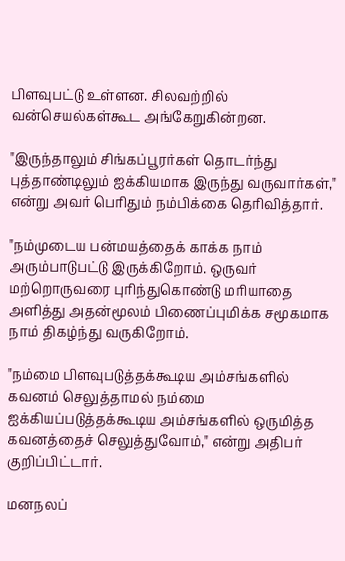பிளவுபட்டு உள்ளன. சிலவற்றில் வன்செயல்கள்கூட அங்கேறுகின்றன.

"இருந்தாலும் சிங்கப்பூரர்கள் தொடர்ந்து புத்தாண்டிலும் ஐக்கியமாக இருந்து வருவார்கள்," என்று அவர் பெரிதும் நம்பிக்கை தெரிவித்தார்.

"நம்முடைய பன்மயத்தைக் காக்க நாம் அரும்பாடுபட்டு இருக்கிறோம். ஒருவர் மற்றொருவரை புரிந்துகொண்டு மரியாதை அளித்து அதன்மூலம் பிணைப்புமிக்க சமூகமாக நாம் திகழ்ந்து வருகிறோம்.

"நம்மை பிளவுபடுத்தக்கூடிய அம்சங்களில் கவனம் செலுத்தாமல் நம்மை ஐக்கியப்படுத்தக்கூடிய அம்சங்களில் ஒருமித்த கவனத்தைச் செலுத்துவோம்," என்று அதிபர் குறிப்பிட்டார்.

மனநலப்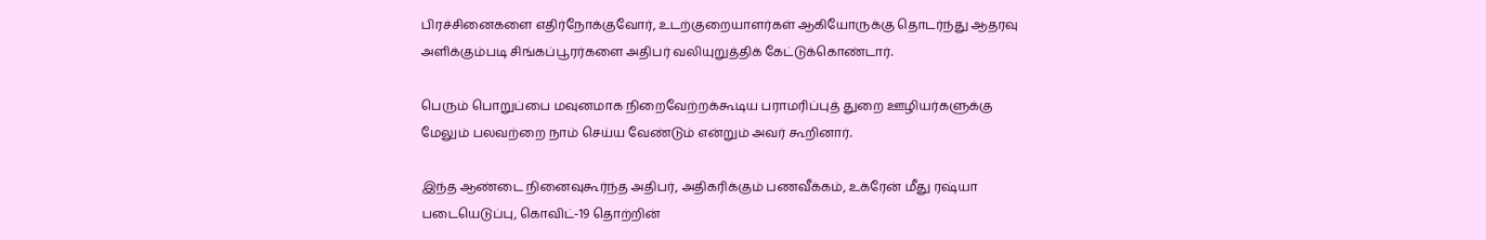பிரச்சினைகளை எதிர்நோக்குவோர், உடற்குறையாளர்கள் ஆகியோருக்கு தொடர்ந்து ஆதரவு அளிக்கும்படி சிங்கப்பூரர்களை அதிபர் வலியுறுத்திக் கேட்டுக்கொண்டார்.

பெரும் பொறுப்பை மவுனமாக நிறைவேற்றக்கூடிய பராமரிப்புத் துறை ஊழியர்களுக்கு மேலும் பலவற்றை நாம் செய்ய வேண்டும் என்றும் அவர் கூறினார்.

இந்த ஆண்டை நினைவுகூர்ந்த அதிபர், அதிகரிக்கும் பணவீக்கம், உக்ரேன் மீது ரஷ்யா படையெடுப்பு, கொவிட்-19 தொற்றின்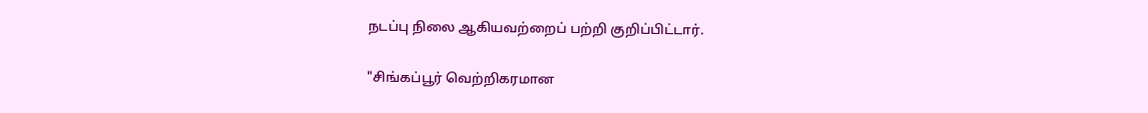நடப்பு நிலை ஆகியவற்றைப் பற்றி குறிப்பிட்டார்.

"சிங்கப்பூர் வெற்றிகரமான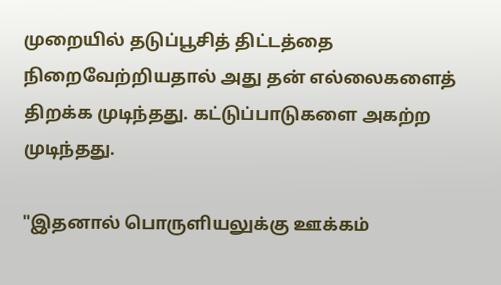முறையில் தடுப்பூசித் திட்டத்தை நிறைவேற்றியதால் அது தன் எல்லைகளைத் திறக்க முடிந்தது. கட்டுப்பாடுகளை அகற்ற முடிந்தது.

"இதனால் பொருளியலுக்கு ஊக்கம்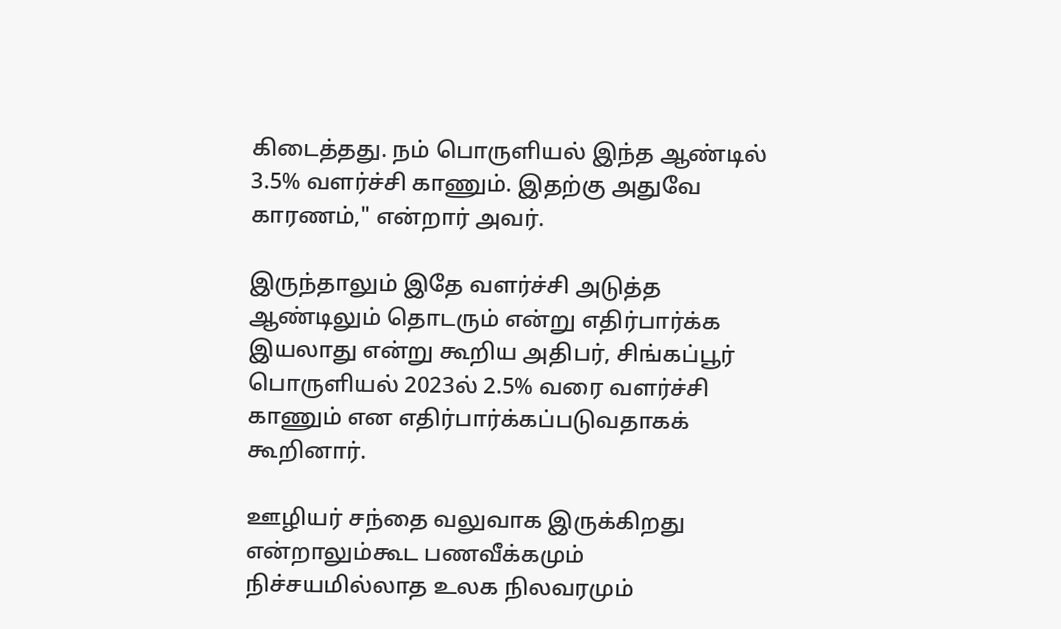கிடைத்தது. நம் பொருளியல் இந்த ஆண்டில் 3.5% வளர்ச்சி காணும். இதற்கு அதுவே காரணம்," என்றார் அவர்.

இருந்தாலும் இதே வளர்ச்சி அடுத்த ஆண்டிலும் தொடரும் என்று எதிர்பார்க்க இயலாது என்று கூறிய அதிபர், சிங்கப்பூர் பொருளியல் 2023ல் 2.5% வரை வளர்ச்சி காணும் என எதிர்பார்க்கப்படுவதாகக் கூறினார்.

ஊழியர் சந்தை வலுவாக இருக்கிறது என்றாலும்கூட பணவீக்கமும் நிச்சயமில்லாத உலக நிலவரமும்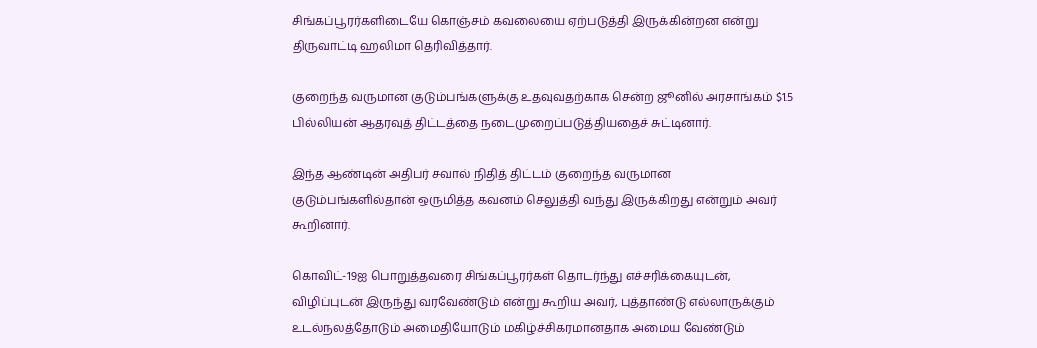சிங்கப்பூரர்களிடையே கொஞ்சம் கவலையை ஏற்படுத்தி இருக்கின்றன என்று திருவாட்டி ஹலிமா தெரிவித்தார்.

குறைந்த வருமான குடும்பங்களுக்கு உதவுவதற்காக சென்ற ஜூனில் அரசாங்கம் $1.5 பில்லியன் ஆதரவுத் திட்டத்தை நடைமுறைப்படுத்தியதைச் சுட்டினார்.

இந்த ஆண்டின் அதிபர் சவால் நிதித் திட்டம் குறைந்த வருமான குடும்பங்களில்தான் ஒருமித்த கவனம் செலுத்தி வந்து இருக்கிறது என்றும் அவர் கூறினார்.

கொவிட்-19ஐ பொறுத்தவரை சிங்கப்பூரர்கள் தொடர்ந்து எச்சரிக்கையுடன், விழிப்புடன் இருந்து வரவேண்டும் என்று கூறிய அவர், புத்தாண்டு எல்லாருக்கும் உடல்நலத்தோடும் அமைதியோடும் மகிழ்ச்சிகரமானதாக அமைய வேண்டும்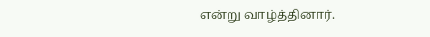என்று வாழ்த்தினார்.